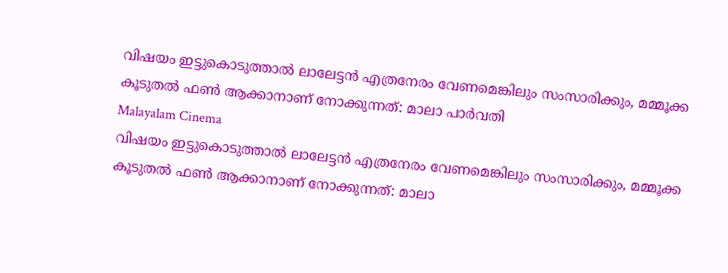വിഷയം ഇട്ടുകൊടുത്താല്‍ ലാലേട്ടന്‍ എത്രനേരം വേണമെങ്കിലും സംസാരിക്കും, മമ്മൂക്ക കൂടുതല്‍ ഫണ്‍ ആക്കാനാണ് നോക്കുന്നത്: മാലാ പാര്‍വതി
Malayalam Cinema
വിഷയം ഇട്ടുകൊടുത്താല്‍ ലാലേട്ടന്‍ എത്രനേരം വേണമെങ്കിലും സംസാരിക്കും, മമ്മൂക്ക കൂടുതല്‍ ഫണ്‍ ആക്കാനാണ് നോക്കുന്നത്: മാലാ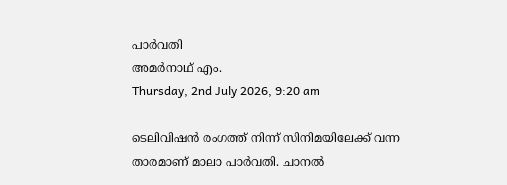പാര്‍വതി
അമര്‍നാഥ് എം.
Thursday, 2nd July 2026, 9:20 am

ടെലിവിഷന്‍ രംഗത്ത് നിന്ന് സിനിമയിലേക്ക് വന്ന താരമാണ് മാലാ പാര്‍വതി. ചാനല്‍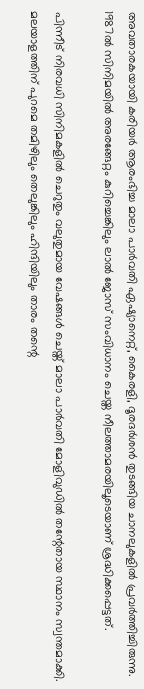അവതാരകയായി കരിയര്‍ ആരംഭിച്ച മാലാ പാര്‍വതി ഏഷ്യാനെറ്റ്, കൈരളി, ദൂരദര്‍ശന്‍ തുടങ്ങിയ ചാനലുകളില്‍ പ്രവര്‍ത്തിച്ചിരുന്നു. 1987ല്‍ സിനിമയില്‍ അരങ്ങേറ്റം കുറിച്ചെങ്കിലും ലാല്‍ ജോസ് സംവിധാനം ചെയ്ത നീലത്താമരയിലൂടെയാണ് ശ്രദ്ധിക്കപ്പെട്ടത്.

പിന്നീട് നിരവധി സിനിമകളില്‍ ചെറുതും വലുതുമായ വേഷങ്ങള്‍ ചെയ്ത് മാലാ പാര്‍വതി മോളിവുഡില്‍ തന്റേതായ സ്ഥാനം സ്വന്തമാക്കി. മലയാളത്തിന് പുറമെ തമിഴിലും തെലുങ്കിലും ഹിന്ദിയിലും താരം തന്റെ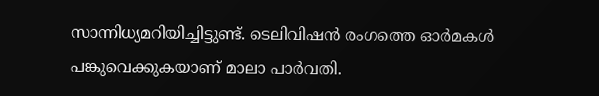സാന്നിധ്യമറിയിച്ചിട്ടുണ്ട്. ടെലിവിഷന്‍ രംഗത്തെ ഓര്‍മകള്‍ പങ്കുവെക്കുകയാണ് മാലാ പാര്‍വതി.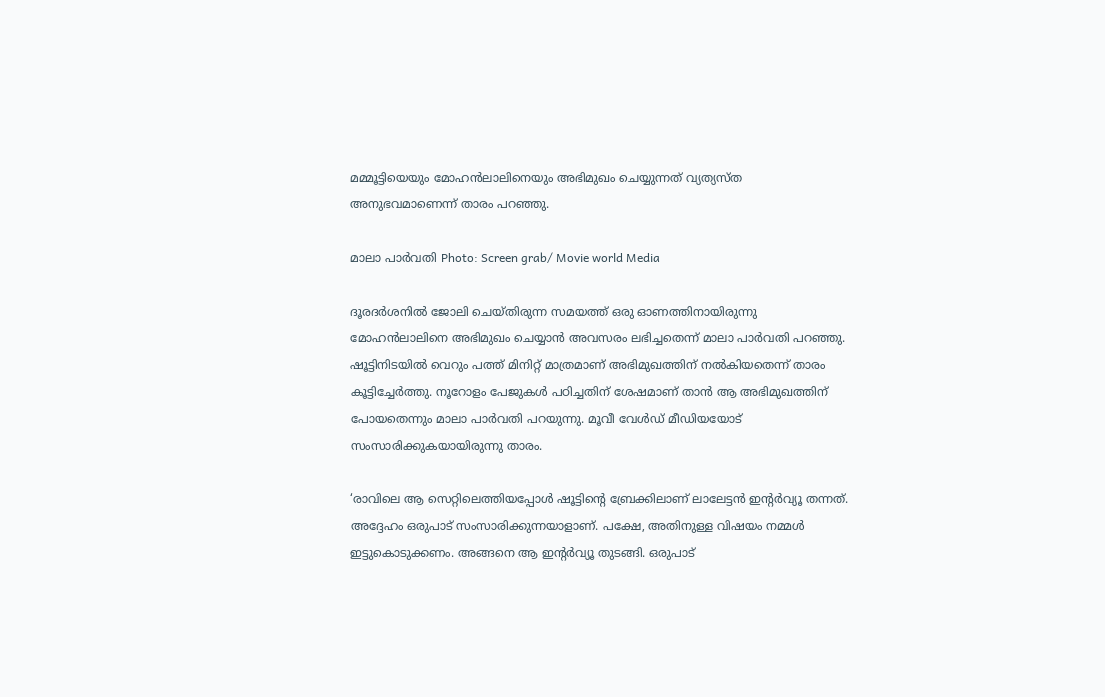മമ്മൂട്ടിയെയും മോഹന്‍ലാലിനെയും അഭിമുഖം ചെയ്യുന്നത് വ്യത്യസ്ത അനുഭവമാണെന്ന് താരം പറഞ്ഞു.

മാലാ പാര്‍വതി Photo: Screen grab/ Movie world Media

ദൂരദര്‍ശനില്‍ ജോലി ചെയ്തിരുന്ന സമയത്ത് ഒരു ഓണത്തിനായിരുന്നു മോഹന്‍ലാലിനെ അഭിമുഖം ചെയ്യാന്‍ അവസരം ലഭിച്ചതെന്ന് മാലാ പാര്‍വതി പറഞ്ഞു. ഷൂട്ടിനിടയില്‍ വെറും പത്ത് മിനിറ്റ് മാത്രമാണ് അഭിമുഖത്തിന് നല്‍കിയതെന്ന് താരം കൂട്ടിച്ചേര്‍ത്തു. നൂറോളം പേജുകള്‍ പഠിച്ചതിന് ശേഷമാണ് താന്‍ ആ അഭിമുഖത്തിന് പോയതെന്നും മാലാ പാര്‍വതി പറയുന്നു. മൂവീ വേള്‍ഡ് മീഡിയയോട് സംസാരിക്കുകയായിരുന്നു താരം.

‘രാവിലെ ആ സെറ്റിലെത്തിയപ്പോള്‍ ഷൂട്ടിന്റെ ബ്രേക്കിലാണ് ലാലേട്ടന്‍ ഇന്റര്‍വ്യൂ തന്നത്. അദ്ദേഹം ഒരുപാട് സംസാരിക്കുന്നയാളാണ്. പക്ഷേ, അതിനുള്ള വിഷയം നമ്മള്‍ ഇട്ടുകൊടുക്കണം. അങ്ങനെ ആ ഇന്റര്‍വ്യൂ തുടങ്ങി. ഒരുപാട്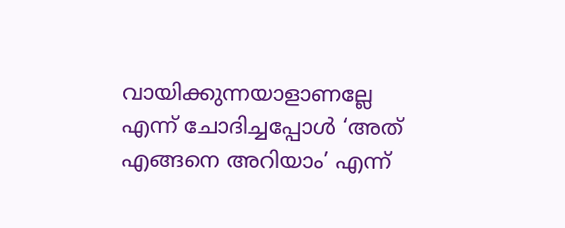വായിക്കുന്നയാളാണല്ലേ എന്ന് ചോദിച്ചപ്പോള്‍ ‘അത് എങ്ങനെ അറിയാം’ എന്ന്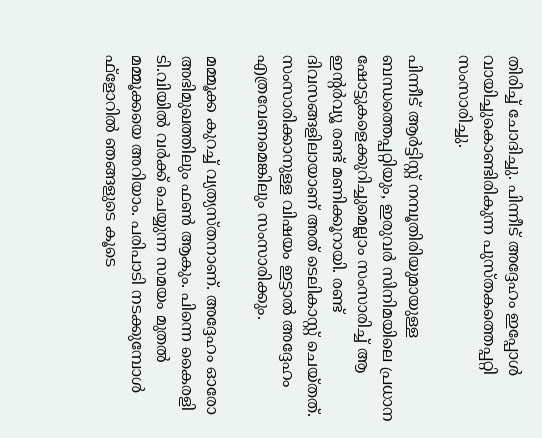തിരിച്ച് ചോദിച്ചു. പിന്നീട് അദ്ദേഹം ഇപ്പോള്‍ വായിച്ചുകൊണ്ടിരികുന്ന പുസ്തകത്തെപ്പറ്റി സംസാരിച്ചു.

പിന്നീട് ആര്‍ട്ടിസ്റ്റ് നമ്പൂതിരിയുമായുള്ള ബന്ധത്തെപ്പറ്റിയും, ഇരുവര്‍ സിനിമയിലെ പ്രധാന ഷോട്ടുകളെക്കുറിച്ചുമെല്ലാം സംസാരിച്ച് ആ ഇന്റര്‍വ്യൂ രണ്ട് മണിക്കൂറായി. രണ്ട് ദിവസങ്ങളിലായാണ് അത് ടെലികാസ്റ്റ് ചെയ്തത്. സംസാരിക്കാനുള്ള വിഷയം ഇട്ടാല്‍ അദ്ദേഹം എത്രവേണമെങ്കിലും സംസാരിക്കും.

മമ്മൂക്ക കുറച്ച് വ്യത്യസ്തനാണ്. അദ്ദേഹം ഓരോ അഭിമുഖത്തിലും ഫണ്‍ ആകും. പിന്നെ കൈരളി ടി.വിയില്‍ വര്‍ക്ക് ചെയ്യുന്ന സമയം മുതല്‍ മമ്മൂക്കയെ അറിയാം. പരിപാടി നടക്കുമ്പോള്‍ ഫ്‌ളോറില്‍ ഞങ്ങളുടെ കൂടെ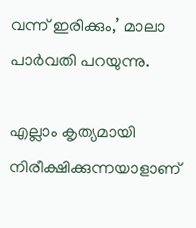വന്ന് ഇരിക്കും,’ മാലാ പാര്‍വതി പറയുന്നു.

എല്ലാം കൃത്യമായി നിരീക്ഷിക്കുന്നയാളാണ്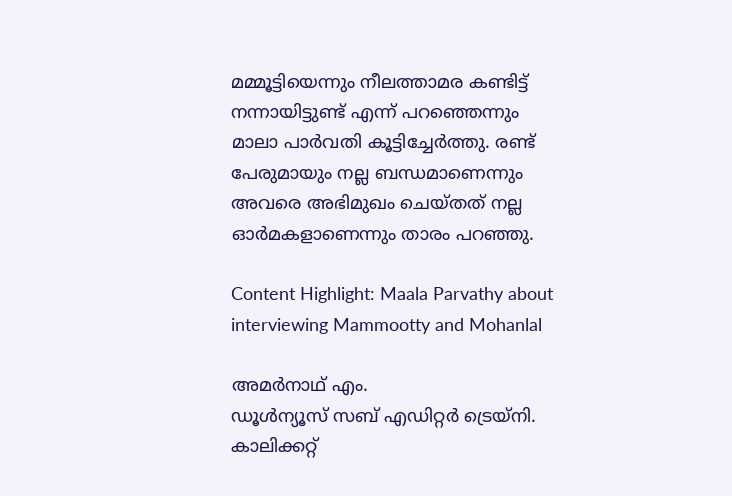മമ്മൂട്ടിയെന്നും നീലത്താമര കണ്ടിട്ട് നന്നായിട്ടുണ്ട് എന്ന് പറഞ്ഞെന്നും മാലാ പാര്‍വതി കൂട്ടിച്ചേര്‍ത്തു. രണ്ട് പേരുമായും നല്ല ബന്ധമാണെന്നും അവരെ അഭിമുഖം ചെയ്തത് നല്ല ഓര്‍മകളാണെന്നും താരം പറഞ്ഞു.

Content Highlight: Maala Parvathy about interviewing Mammootty and Mohanlal

അമര്‍നാഥ് എം.
ഡൂള്‍ന്യൂസ് സബ് എഡിറ്റര്‍ ട്രെയ്‌നി. കാലിക്കറ്റ്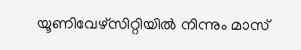യൂണിവേഴ്‌സിറ്റിയില്‍ നിന്നും മാസ്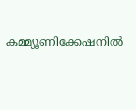കമ്മ്യൂണിക്കേഷനില്‍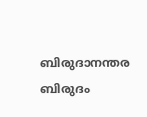ബിരുദാനന്തര ബിരുദം